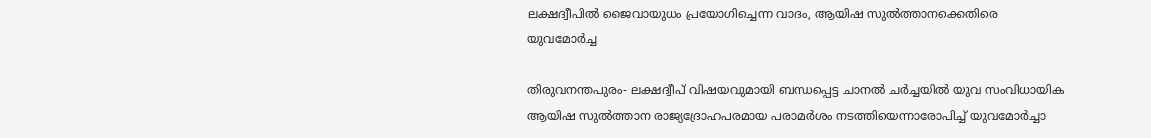ലക്ഷദ്വീപില്‍ ജൈവായുധം പ്രയോഗിച്ചെന്ന വാദം, ആയിഷ സുല്‍ത്താനക്കെതിരെ യുവമോര്‍ച്ച

തിരുവനന്തപുരം- ലക്ഷദ്വീപ് വിഷയവുമായി ബന്ധപ്പെട്ട ചാനല്‍ ചര്‍ച്ചയില്‍ യുവ സംവിധായിക ആയിഷ സുല്‍ത്താന രാജ്യദ്രോഹപരമായ പരാമര്‍ശം നടത്തിയെന്നാരോപിച്ച് യുവമോര്‍ച്ചാ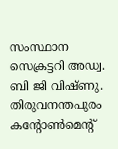സംസ്ഥാന സെക്രട്ടറി അഡ്വ. ബി ജി വിഷ്ണു. തിരുവനന്തപുരം കന്റോണ്‍മെന്റ്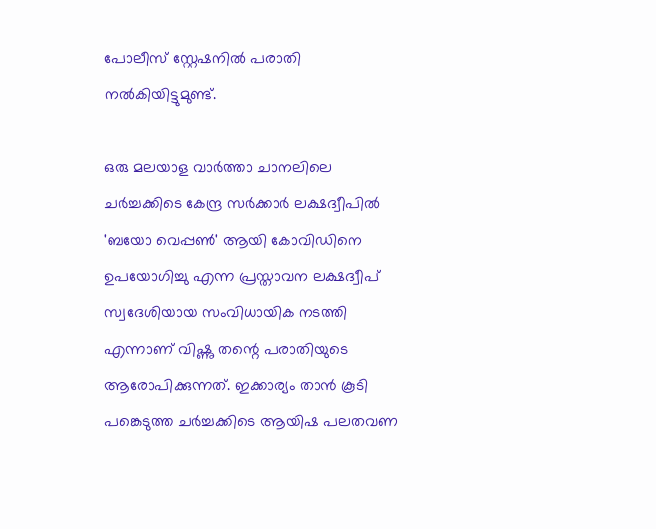പോലീസ് സ്റ്റേഷനില്‍ പരാതി നല്‍കിയിട്ടുമുണ്ട്.

ഒരു മലയാള വാര്‍ത്താ ചാനലിലെ ചര്‍ച്ചക്കിടെ കേന്ദ്ര സര്‍ക്കാര്‍ ലക്ഷദ്വീപില്‍ 'ബയോ വെപ്പണ്‍' ആയി കോവിഡിനെ ഉപയോഗിച്ചു എന്ന പ്രസ്താവന ലക്ഷദ്വീപ് സ്വദേശിയായ സംവിധായിക നടത്തി എന്നാണ് വിഷ്ണു തന്റെ പരാതിയുടെ ആരോപിക്കുന്നത്. ഇക്കാര്യം താന്‍ കൂടി പങ്കെടുത്ത ചര്‍ച്ചക്കിടെ ആയിഷ പലതവണ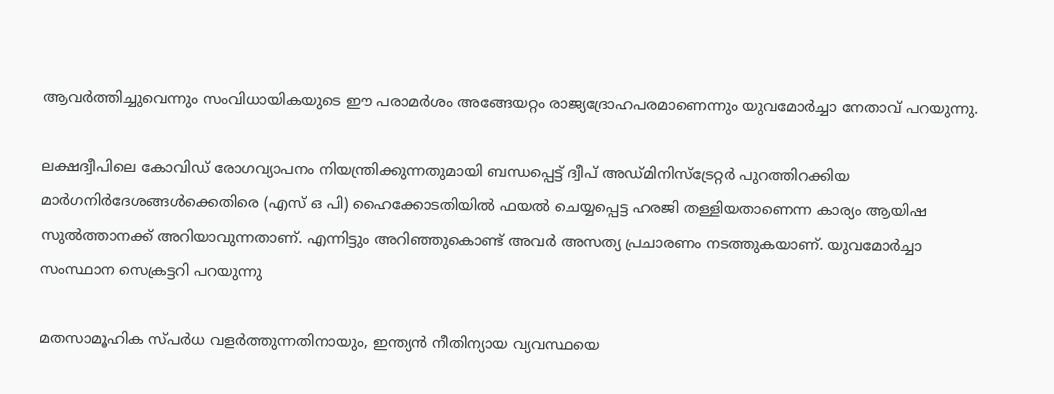ആവര്‍ത്തിച്ചുവെന്നും സംവിധായികയുടെ ഈ പരാമര്‍ശം അങ്ങേയറ്റം രാജ്യദ്രോഹപരമാണെന്നും യുവമോര്‍ച്ചാ നേതാവ് പറയുന്നു.

ലക്ഷദ്വീപിലെ കോവിഡ് രോഗവ്യാപനം നിയന്ത്രിക്കുന്നതുമായി ബന്ധപ്പെട്ട് ദ്വീപ് അഡ്മിനിസ്‌ട്രേറ്റര്‍ പുറത്തിറക്കിയ മാര്‍ഗനിര്‍ദേശങ്ങള്‍ക്കെതിരെ (എസ് ഒ പി) ഹൈക്കോടതിയില്‍ ഫയല്‍ ചെയ്യപ്പെട്ട ഹരജി തള്ളിയതാണെന്ന കാര്യം ആയിഷ സുല്‍ത്താനക്ക് അറിയാവുന്നതാണ്. എന്നിട്ടും അറിഞ്ഞുകൊണ്ട് അവര്‍ അസത്യ പ്രചാരണം നടത്തുകയാണ്. യുവമോര്‍ച്ചാ സംസ്ഥാന സെക്രട്ടറി പറയുന്നു

മതസാമൂഹിക സ്പര്‍ധ വളര്‍ത്തുന്നതിനായും, ഇന്ത്യന്‍ നീതിന്യായ വ്യവസ്ഥയെ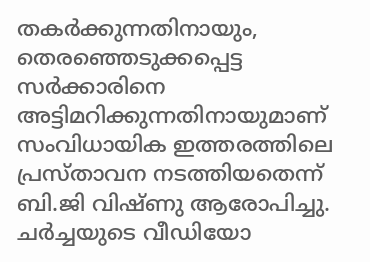തകര്‍ക്കുന്നതിനായും, തെരഞ്ഞെടുക്കപ്പെട്ട സര്‍ക്കാരിനെ അട്ടിമറിക്കുന്നതിനായുമാണ് സംവിധായിക ഇത്തരത്തിലെ പ്രസ്താവന നടത്തിയതെന്ന് ബി.ജി വിഷ്ണു ആരോപിച്ചു. ചര്‍ച്ചയുടെ വീഡിയോ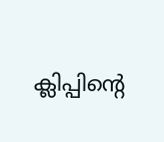ക്ലിപ്പിന്റെ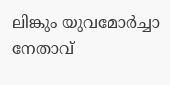ലിങ്കും യുവമോര്‍ച്ചാ നേതാവ്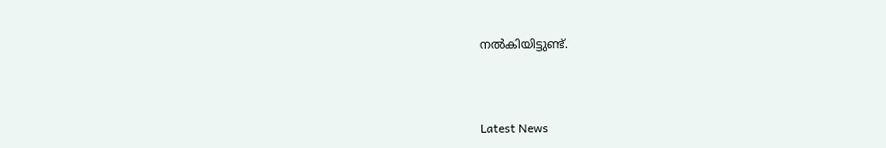നല്‍കിയിട്ടുണ്ട്.



Latest News